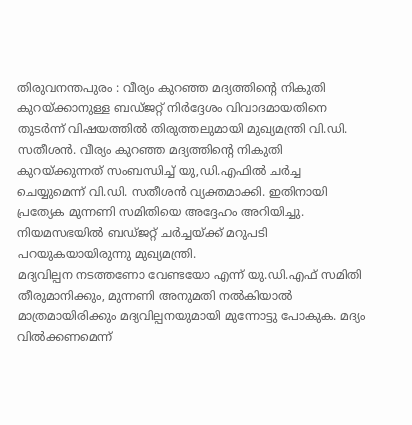തിരുവനന്തപുരം : വീര്യം കുറഞ്ഞ മദ്യത്തിന്റെ നികുതി കുറയ്ക്കാനുള്ള ബഡ്ജറ്റ് നിർദ്ദേശം വിവാദമായതിനെ തുടർന്ന് വിഷയത്തിൽ തിരുത്തലുമായി മുഖ്യമന്ത്രി വി.ഡി. സതീശൻ. വീര്യം കുറഞ്ഞ മദ്യത്തിന്റെ നികുതി കുറയ്ക്കുന്നത് സംബന്ധിച്ച് യു,ഡി.എഫിൽ ചർച്ച ചെയ്യുമെന്ന് വി.ഡി. സതീശൻ വ്യക്തമാക്കി. ഇതിനായി പ്രത്യേക മുന്നണി സമിതിയെ അദ്ദേഹം അറിയിച്ചു. നിയമസഭയിൽ ബഡ്ജറ്റ് ചർച്ചയ്ക്ക് മറുപടി പറയുകയായിരുന്നു മുഖ്യമന്ത്രി.
മദ്യവില്പന നടത്തണോ വേണ്ടയോ എന്ന് യു.ഡി.എഫ് സമിതി തീരുമാനിക്കും, മുന്നണി അനുമതി നൽകിയാൽ മാത്രമായിരിക്കും മദ്യവില്പനയുമായി മുന്നോട്ടു പോകുക. മദ്യം വിൽക്കണമെന്ന്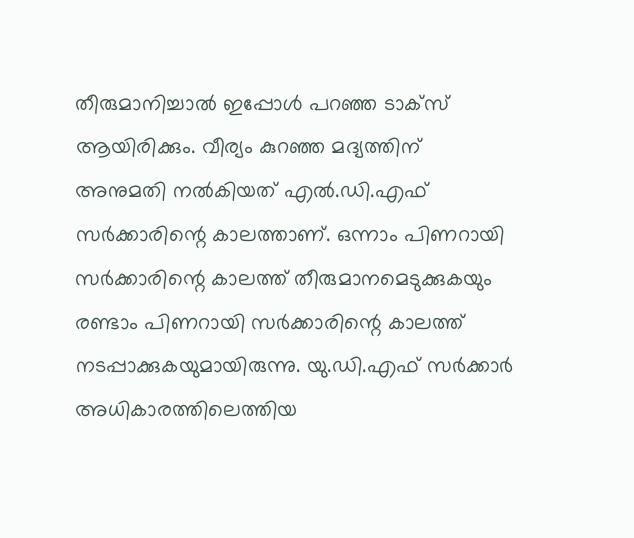തീരുമാനിച്ചാൽ ഇപ്പോൾ പറഞ്ഞ ടാക്സ് ആയിരിക്കും. വീര്യം കുറഞ്ഞ മദ്യത്തിന് അനുമതി നൽകിയത് എൽ.ഡി.എഫ് സർക്കാരിന്റെ കാലത്താണ്. ഒന്നാം പിണറായി സർക്കാരിന്റെ കാലത്ത് തീരുമാനമെടുക്കുകയും രണ്ടാം പിണറായി സർക്കാരിന്റെ കാലത്ത് നടപ്പാക്കുകയുമായിരുന്നു. യു.ഡി.എഫ് സർക്കാർ അധികാരത്തിലെത്തിയ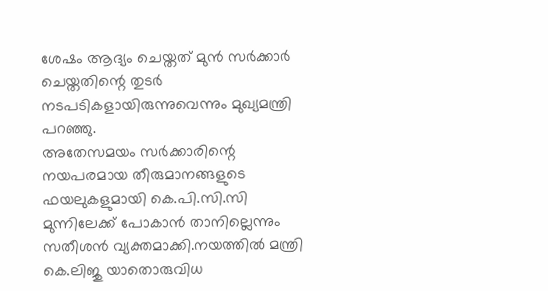ശേഷം ആദ്യം ചെയ്തത് മുൻ സർക്കാർ ചെയ്തതിന്റെ തുടർ നടപടികളായിരുന്നുവെന്നും മുഖ്യമന്ത്രി പറഞ്ഞു.
അതേസമയം സർക്കാരിന്റെ നയപരമായ തീരുമാനങ്ങളുടെ ഫയലുകളുമായി കെ.പി.സി.സി മുന്നിലേക്ക് പോകാൻ താനില്ലെന്നും സതീശൻ വ്യക്തമാക്കി.നയത്തിൽ മന്ത്രി കെ.ലിജു യാതൊരുവിധ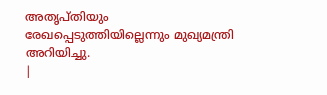അതൃപ്തിയും രേഖപ്പെടുത്തിയില്ലെന്നും മുഖ്യമന്ത്രി അറിയിച്ചു.
|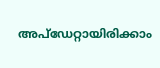അപ്ഡേറ്റായിരിക്കാം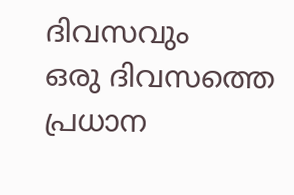ദിവസവും
ഒരു ദിവസത്തെ പ്രധാന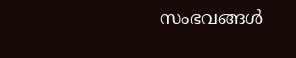സംഭവങ്ങൾ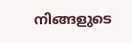നിങ്ങളുടെ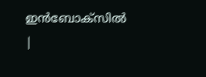ഇൻബോക്സിൽ |